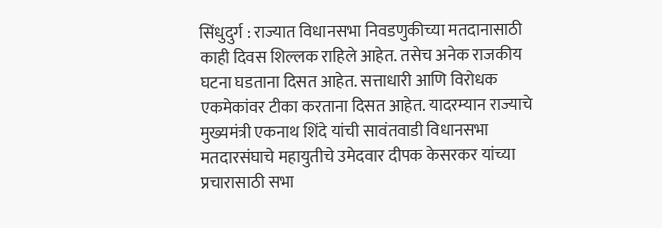सिंधुदुर्ग : राज्यात विधानसभा निवडणुकीच्या मतदानासाठी काही दिवस शिल्लक राहिले आहेत. तसेच अनेक राजकीय घटना घडताना दिसत आहेत. सत्ताधारी आणि विरोधक एकमेकांवर टीका करताना दिसत आहेत. यादरम्यान राज्याचे मुख्यमंत्री एकनाथ शिंदे यांची सावंतवाडी विधानसभा मतदारसंघाचे महायुतीचे उमेदवार दीपक केसरकर यांच्या प्रचारासाठी सभा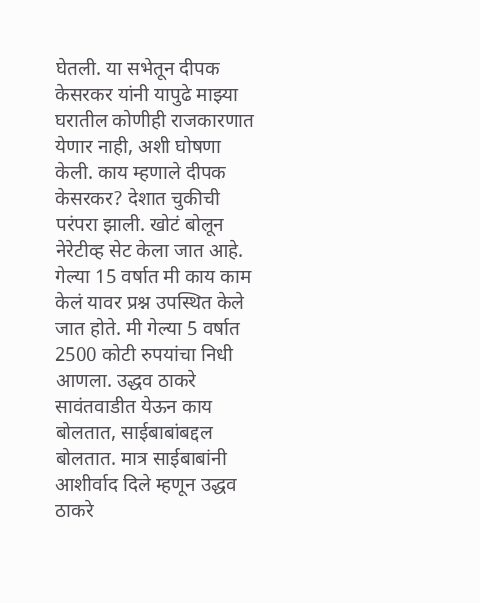घेतली. या सभेतून दीपक केसरकर यांनी यापुढे माझ्या घरातील कोणीही राजकारणात येणार नाही, अशी घोषणा केली. काय म्हणाले दीपक केसरकर? देशात चुकीची परंपरा झाली. खोटं बोलून नेरेटीव्ह सेट केला जात आहे. गेल्या 15 वर्षात मी काय काम केलं यावर प्रश्न उपस्थित केले जात होते. मी गेल्या 5 वर्षात 2500 कोटी रुपयांचा निधी आणला. उद्धव ठाकरे सावंतवाडीत येऊन काय बोलतात, साईबाबांबद्दल बोलतात. मात्र साईबाबांनी आशीर्वाद दिले म्हणून उद्धव ठाकरे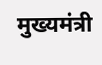मुख्यमंत्री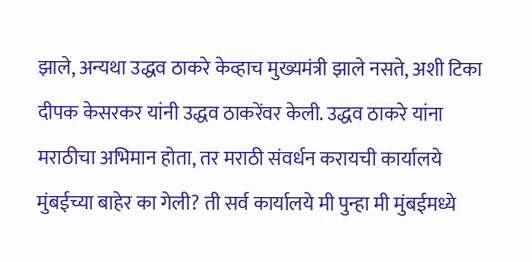झाले, अन्यथा उद्धव ठाकरे केव्हाच मुख्यमंत्री झाले नसते, अशी टिका दीपक केसरकर यांनी उद्धव ठाकरेंवर केली. उद्धव ठाकरे यांना मराठीचा अभिमान होता, तर मराठी संवर्धन करायची कार्यालये मुंबईच्या बाहेर का गेली? ती सर्व कार्यालये मी पुन्हा मी मुंबईमध्ये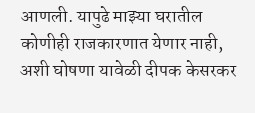आणली. यापुढे माझ्या घरातील कोणीही राजकारणात येणार नाही, अशी घोषणा यावेळी दीपक केसरकर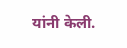यांनी केली.